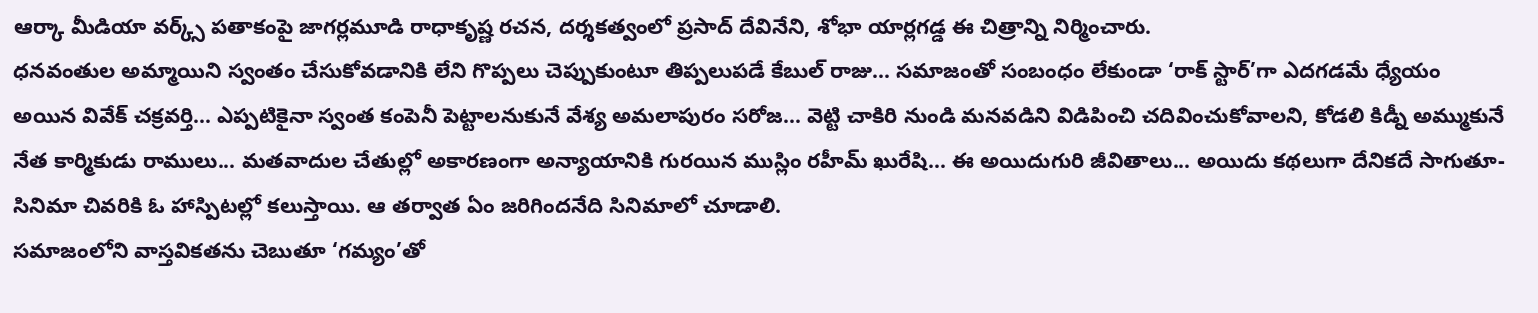ఆర్కా మీడియా వర్క్స్ పతాకంపై జాగర్లమూడి రాధాకృష్ణ రచన, దర్శకత్వంలో ప్రసాద్ దేవినేని, శోభా యార్లగడ్డ ఈ చిత్రాన్ని నిర్మించారు.
ధనవంతుల అమ్మాయిని స్వంతం చేసుకోవడానికి లేని గొప్పలు చెప్పుకుంటూ తిప్పలుపడే కేబుల్ రాజు... సమాజంతో సంబంధం లేకుండా ‘రాక్ స్టార్’గా ఎదగడమే ధ్యేయం అయిన వివేక్ చక్రవర్తి... ఎప్పటికైనా స్వంత కంపెనీ పెట్టాలనుకునే వేశ్య అమలాపురం సరోజ... వెట్టి చాకిరి నుండి మనవడిని విడిపించి చదివించుకోవాలని, కోడలి కిడ్నీ అమ్ముకునే నేత కార్మికుడు రాములు... మతవాదుల చేతుల్లో అకారణంగా అన్యాయానికి గురయిన ముస్లిం రహీమ్ ఖురేషి... ఈ అయిదుగురి జీవితాలు... అయిదు కథలుగా దేనికదే సాగుతూ- సినిమా చివరికి ఓ హాస్పిటల్లో కలుస్తాయి. ఆ తర్వాత ఏం జరిగిందనేది సినిమాలో చూడాలి.
సమాజంలోని వాస్తవికతను చెబుతూ ‘గమ్యం’తో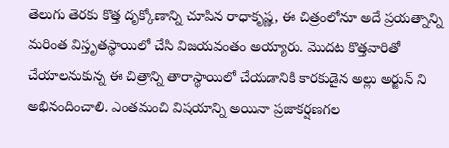తెలుగు తెరకు కొత్త దృక్కోణాన్ని చూపిన రాధాకృష్ణ, ఈ చిత్రంలోనూ అదే ప్రయత్నాన్ని మరింత విస్తృతస్థాయిలో చేసి విజయవంతం అయ్యారు. మొదట కొత్తవారితో చేయాలనుకున్న ఈ చిత్రాన్ని తారాస్థాయిలో చేయడానికి కారకుడైన అల్లు అర్జున్ ని అభినందించాలి. ఎంతమంచి విషయాన్ని అయినా ప్రజాకర్షణగల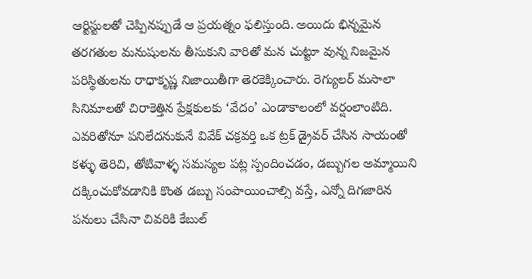ఆర్టిస్టులతో చెప్పినప్పుడే ఆ ప్రయత్నం ఫలిస్తుంది. అయిదు భిన్నమైన తరగతుల మనుషులను తీసుకుని వారితో మన చుట్టూ వున్న నిజమైన పరిస్థితులను రాధాకృష్ణ నిజాయితీగా తెరకెక్కించారు. రెగ్యులర్ మసాలా సినిమాలతో చిరాకెత్తిన ప్రేక్షకులకు ‘వేదం’ ఎండాకాలంలో వర్షంలాంటిది. ఎవరితోనూ పనిలేదనుకునే వివేక్ చక్రవర్తి ఒక ట్రక్ డ్రైవర్ చేసిన సాయంతో కళ్ళు తెరిచి, తోటివాళ్ళ సమస్యల పట్ల స్పందించడం, డబ్బుగల అమ్మాయిని దక్కించుకోవడానికి కొంత డబ్బు సంపాయించాల్సి వస్తే, ఎన్నో దిగజారిన పనులు చేసినా చివరికి కేబుల్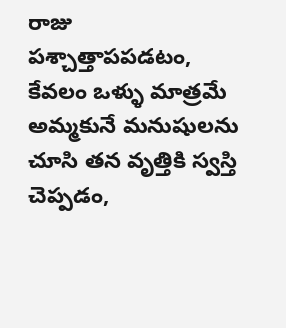రాజు పశ్చాత్తాపపడటం, కేవలం ఒళ్ళు మాత్రమే అమ్మకునే మనుషులను చూసి తన వృత్తికి స్వస్తి చెప్పడం,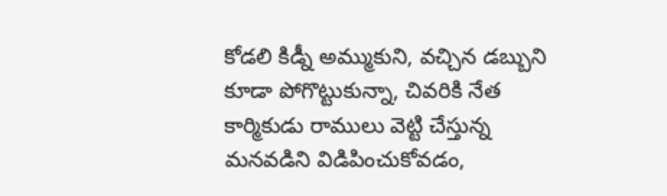కోడలి కిడ్నీ అమ్ముకుని, వచ్చిన డబ్బుని కూడా పోగొట్టుకున్నా, చివరికి నేత కార్మికుడు రాములు వెట్టి చేస్తున్న మనవడిని విడిపించుకోవడం,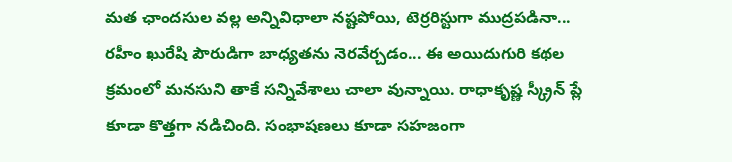మత ఛాందసుల వల్ల అన్నివిధాలా నష్టపోయి, టెర్రరిస్టుగా ముద్రపడినా... రహీం ఖురేషి పౌరుడిగా బాధ్యతను నెరవేర్చడం... ఈ అయిదుగురి కథల క్రమంలో మనసుని తాకే సన్నివేశాలు చాలా వున్నాయి. రాధాకృష్ణ స్క్రీన్ ప్లే కూడా కొత్తగా నడిచింది. సంభాషణలు కూడా సహజంగా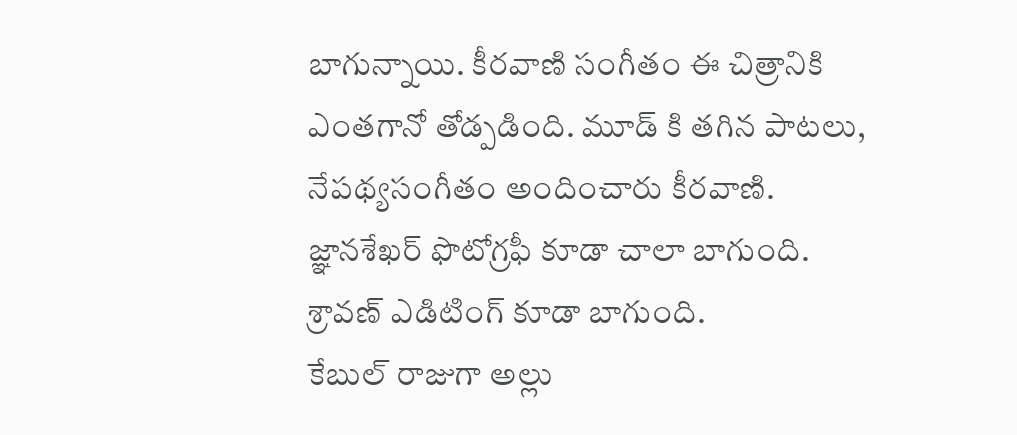బాగున్నాయి. కీరవాణి సంగీతం ఈ చిత్రానికి ఎంతగానో తోడ్పడింది. మూడ్ కి తగిన పాటలు, నేపథ్యసంగీతం అందించారు కీరవాణి. జ్ఞానశేఖర్ ఫొటోగ్రఫీ కూడా చాలా బాగుంది. శ్రావణ్ ఎడిటింగ్ కూడా బాగుంది.
కేబుల్ రాజుగా అల్లు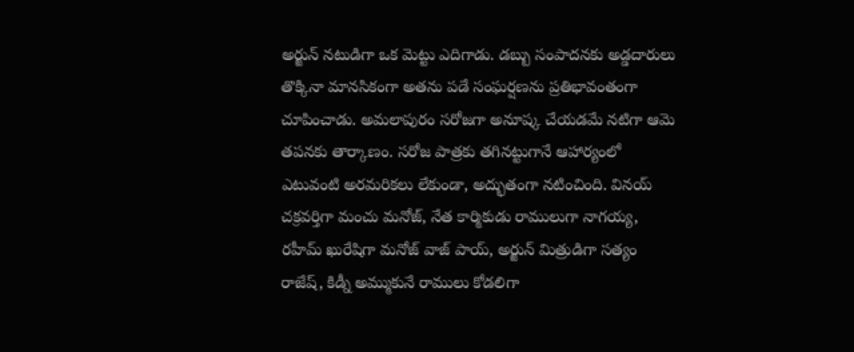అర్జున్ నటుడిగా ఒక మెట్టు ఎదిగాడు. డబ్బు సంపాదనకు అడ్డదారులు తొక్కినా మానసికంగా అతను పడే సంఘర్షణను ప్రతిభావంతంగా చూపించాడు. అమలాపురం సరోజగా అనూష్క చేయడమే నటిగా ఆమె తపనకు తార్కాణం. సరోజ పాత్రకు తగినట్టుగానే ఆహార్యంలో ఎటువంటి అరమరికలు లేకుండా, అద్భుతంగా నటించింది. వినయ్ చక్రవర్తిగా మంచు మనోజ్, నేత కార్మికుడు రాములుగా నాగయ్య, రహీమ్ ఖురేషిగా మనోజ్ వాజ్ పాయ్, అర్జున్ మిత్రుడిగా సత్యం రాజేష్, కిడ్నీ అమ్ముకునే రాములు కోడలిగా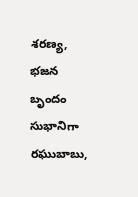శరణ్య, భజన బృందం సుభానిగా రఘుబాబు,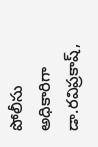పోలీసు అధికారిగా డా.రవిప్రకాష్,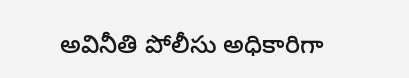అవినీతి పోలీసు అధికారిగా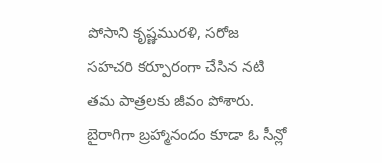పోసాని కృష్ణమురళి, సరోజ సహచరి కర్పూరంగా చేసిన నటి తమ పాత్రలకు జీవం పోశారు. బైరాగిగా బ్రహ్మానందం కూడా ఓ సీన్లో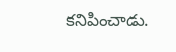కనిపించాడు.